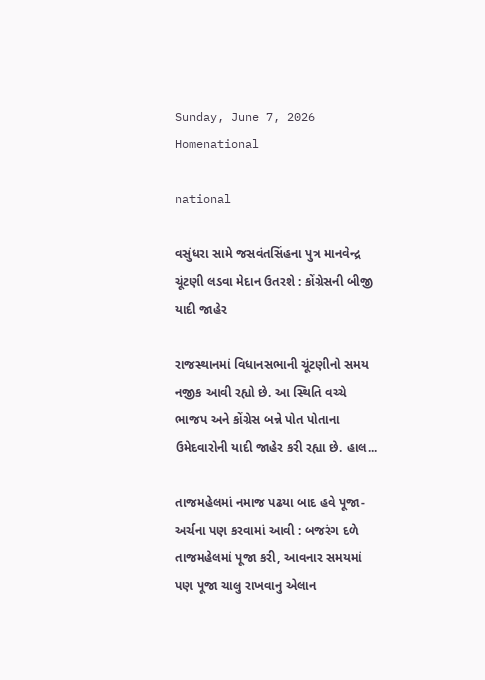Sunday, June 7, 2026
Homenational

national

વસુંધરા સામે જસવંતસિંહના પુત્ર માનવેન્દ્ર ચૂંટણી લડવા મેદાન ઉતરશે : કોંગ્રેસની બીજી યાદી જાહેર

રાજસ્થાનમાં વિધાનસભાની ચૂંટણીનો સમય નજીક આવી રહ્યો છે. આ સ્થિતિ વચ્ચે ભાજપ અને કોંગ્રેસ બન્ને પોત પોતાના ઉમેદવારોની યાદી જાહેર કરી રહ્યા છે. હાલ...

તાજમહેલમાં નમાજ પઢયા બાદ હવે પૂજા-અર્ચના પણ કરવામાં આવી : બજરંગ દળે તાજમહેલમાં પૂજા કરી, આવનાર સમયમાં પણ પૂજા ચાલુ રાખવાનુ એલાન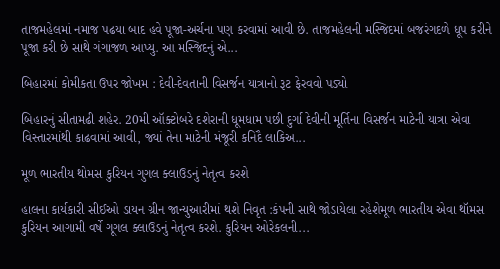તાજમહેલમાં નમાજ પઢયા બાદ હવે પૂજા-અર્ચના પણ કરવામાં આવી છે. તાજમહેલની મસ્જિદમાં બજરંગદળે ધૂપ કરીને પૂજા કરી છે સાથે ગંગાજળ આપ્યુ. આ મસ્જિદનું એ...

બિહારમાં કોમીકતા ઉપર જોખમ : દેવી-દેવતાની વિસર્જન યાત્રાનો રૂટ ફેરવવો પડ્યો

બિહારનું સીતામઢી શહેર. 20મી ઑક્ટોબરે દશેરાની ધૂમધામ પછી દુર્ગા દેવીની મૂર્તિના વિસર્જન માટેની યાત્રા એવા વિસ્તારમાંથી કાઢવામાં આવી, જ્યાં તેના માટેની મંજૂરી કનિદૈ લાકિઅ...

મૂળ ભારતીય થોમસ કુરિયન ગુગલ ક્લાઉડનું નેતૃત્વ કરશે

હાલના કાર્યકારી સીઈઓ ડાયન ગ્રીન જાન્યુઆરીમાં થશે નિવૃત :કંપની સાથે જોડાયેલા રહેશેમૂળ ભારતીય એવા થૉમસ કુરિયન આગામી વર્ષે ગૂગલ ક્લાઉડનું નેતૃત્વ કરશે. કુરિયન ઓરેકલની...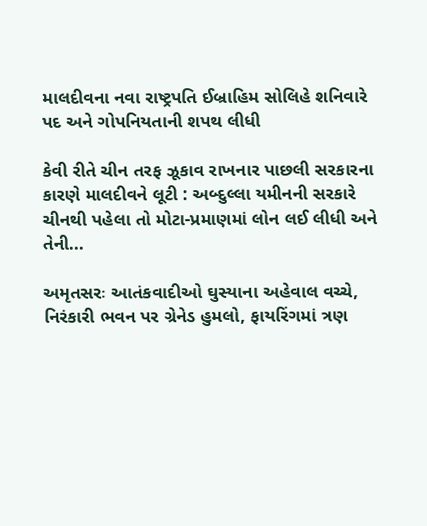માલદીવના નવા રાષ્ટ્રપતિ ઈબ્રાહિમ સોલિહે શનિવારે પદ અને ગોપનિયતાની શપથ લીધી

કેવી રીતે ચીન તરફ ઝૂકાવ રાખનાર પાછલી સરકારના કારણે માલદીવને લૂટી : અબ્દુલ્લા યમીનની સરકારે ચીનથી પહેલા તો મોટા-પ્રમાણમાં લોન લઈ લીધી અને તેની...

અમૃતસરઃ આતંકવાદીઓ ઘુસ્યાના અહેવાલ વચ્ચે, નિરંકારી ભવન પર ગ્રેનેડ હુમલો, ફાયરિંગમાં ત્રણ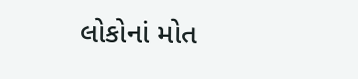લોકોનાં મોત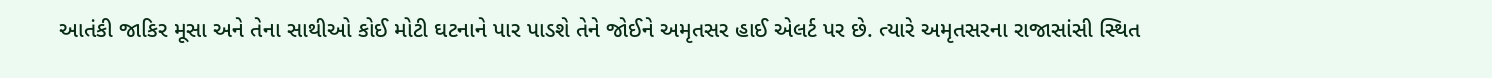આતંકી જાકિર મૂસા અને તેના સાથીઓ કોઈ મોટી ઘટનાને પાર પાડશે તેને જોઈને અમૃતસર હાઈ એલર્ટ પર છે. ત્યારે અમૃતસરના રાજાસાંસી સ્થિત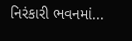નિરંકારી ભવનમાં...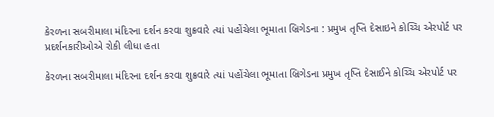કેરળના સબરીમાલા મંદિરના દર્શન કરવા શુક્રવારે ત્યાં પહોંચેલા ભૂમાતા બ્રિગેડના : પ્રમુખ તૃપ્તિ દેસાઇને કોચ્ચિ એરપોર્ટ પર પ્રદર્શનકારીઓએ રોકી લીધા હતા

કેરળના સબરીમાલા મંદિરના દર્શન કરવા શુક્રવારે ત્યાં પહોંચેલા ભૂમાતા બ્રિગેડના પ્રમુખ તૃપ્તિ દેસાઈને કોચ્ચિ એરપોર્ટ પર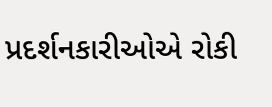પ્રદર્શનકારીઓએ રોકી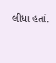લીધા હતાં.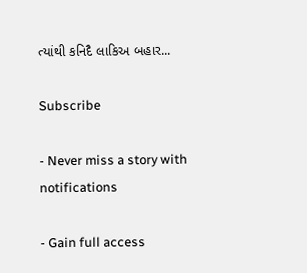ત્યાંથી કનિદૈ લાકિઅ બહાર...

Subscribe

- Never miss a story with notifications

- Gain full access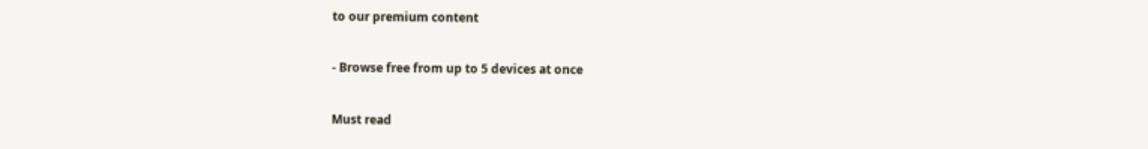to our premium content

- Browse free from up to 5 devices at once

Must read